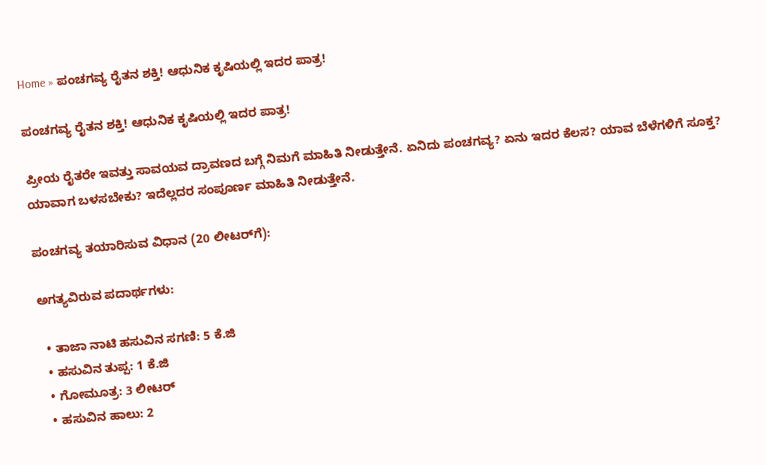Home » ಪಂಚಗವ್ಯ ರೈತನ ಶಕ್ತಿ! ಆಧುನಿಕ ಕೃಷಿಯಲ್ಲಿ ಇದರ ಪಾತ್ರ!

ಪಂಚಗವ್ಯ ರೈತನ ಶಕ್ತಿ! ಆಧುನಿಕ ಕೃಷಿಯಲ್ಲಿ ಇದರ ಪಾತ್ರ!

ಪ್ರೀಯ ರೈತರೇ ಇವತ್ತು ಸಾವಯವ ದ್ರಾವಣದ ಬಗ್ಗೆ ನಿಮಗೆ ಮಾಹಿತಿ ನೀಡುತ್ತೇನೆ. ಏನಿದು ಪಂಚಗವ್ಯ? ಏನು ಇದರ ಕೆಲಸ? ಯಾವ ಬೆಳೆಗಳಿಗೆ ಸೂಕ್ತ? ಯಾವಾಗ ಬಳಸಬೇಕು? ಇದೆಲ್ಲದರ ಸಂಪೂರ್ಣ ಮಾಹಿತಿ ನೀಡುತ್ತೇನೆ.

ಪಂಚಗವ್ಯ ತಯಾರಿಸುವ ವಿಧಾನ (20 ಲೀಟರ್‌ಗೆ):

ಅಗತ್ಯವಿರುವ ಪದಾರ್ಥಗಳು:

  • ತಾಜಾ ನಾಟಿ ಹಸುವಿನ ಸಗಣಿ: 5 ಕೆ.ಜಿ
  • ಹಸುವಿನ ತುಪ್ಪ: 1 ಕೆ.ಜಿ
  • ಗೋಮೂತ್ರ: 3 ಲೀಟರ್
  • ಹಸುವಿನ ಹಾಲು: 2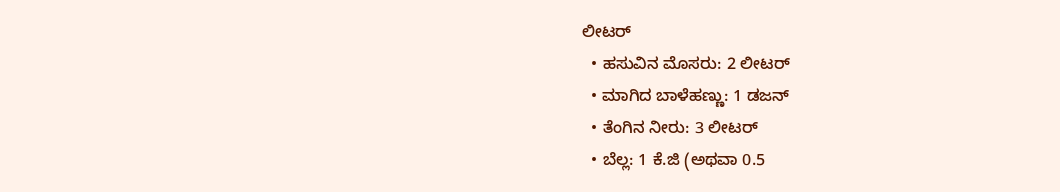ಲೀಟರ್
  • ಹಸುವಿನ ಮೊಸರು: 2 ಲೀಟರ್
  • ಮಾಗಿದ ಬಾಳೆಹಣ್ಣು: 1 ಡಜನ್
  • ತೆಂಗಿನ ನೀರು: 3 ಲೀಟರ್
  • ಬೆಲ್ಲ: 1 ಕೆ.ಜಿ (ಅಥವಾ 0.5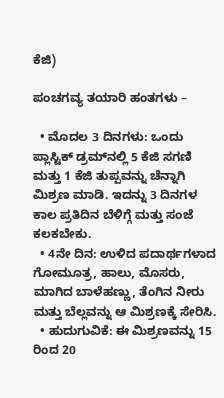ಕೆಜಿ)

ಪಂಚಗವ್ಯ ತಯಾರಿ ಹಂತಗಳು –

  • ಮೊದಲ 3 ದಿನಗಳು: ಒಂದು ಪ್ಲಾಸ್ಟಿಕ್ ಡ್ರಮ್‌ನಲ್ಲಿ 5 ಕೆಜಿ ಸಗಣಿ ಮತ್ತು 1 ಕೆಜಿ ತುಪ್ಪವನ್ನು ಚೆನ್ನಾಗಿ ಮಿಶ್ರಣ ಮಾಡಿ. ಇದನ್ನು 3 ದಿನಗಳ ಕಾಲ ಪ್ರತಿದಿನ ಬೆಳಿಗ್ಗೆ ಮತ್ತು ಸಂಜೆ ಕಲಕಬೇಕು.
  • 4ನೇ ದಿನ: ಉಳಿದ ಪದಾರ್ಥಗಳಾದ ಗೋಮೂತ್ರ, ಹಾಲು, ಮೊಸರು, ಮಾಗಿದ ಬಾಳೆಹಣ್ಣು, ತೆಂಗಿನ ನೀರು ಮತ್ತು ಬೆಲ್ಲವನ್ನು ಆ ಮಿಶ್ರಣಕ್ಕೆ ಸೇರಿಸಿ.
  • ಹುದುಗುವಿಕೆ: ಈ ಮಿಶ್ರಣವನ್ನು 15 ರಿಂದ 20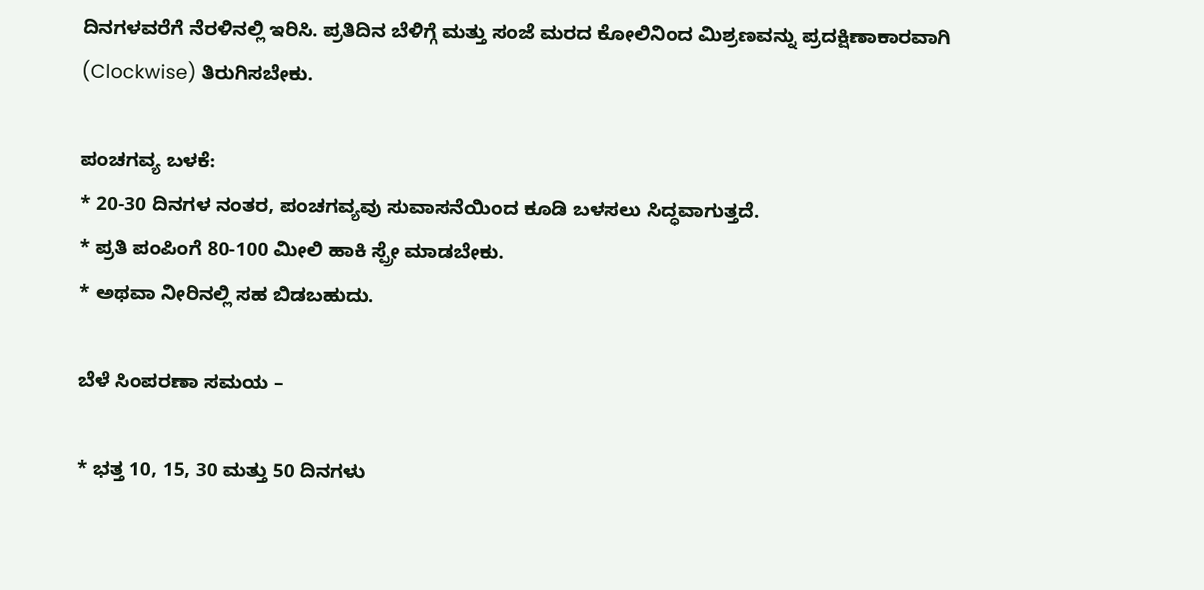ದಿನಗಳವರೆಗೆ ನೆರಳಿನಲ್ಲಿ ಇರಿಸಿ. ಪ್ರತಿದಿನ ಬೆಳಿಗ್ಗೆ ಮತ್ತು ಸಂಜೆ ಮರದ ಕೋಲಿನಿಂದ ಮಿಶ್ರಣವನ್ನು ಪ್ರದಕ್ಷಿಣಾಕಾರವಾಗಿ (Clockwise) ತಿರುಗಿಸಬೇಕು.

ಪಂಚಗವ್ಯ ಬಳಕೆ:
* 20-30 ದಿನಗಳ ನಂತರ, ಪಂಚಗವ್ಯವು ಸುವಾಸನೆಯಿಂದ ಕೂಡಿ ಬಳಸಲು ಸಿದ್ಧವಾಗುತ್ತದೆ.
* ಪ್ರತಿ ಪಂಪಿಂಗೆ 80-100 ಮೀಲಿ ಹಾಕಿ ಸ್ಪ್ರೇ ಮಾಡಬೇಕು.
* ಅಥವಾ ನೀರಿನಲ್ಲಿ ಸಹ ಬಿಡಬಹುದು.

ಬೆಳೆ ಸಿಂಪರಣಾ ಸಮಯ –

* ಭತ್ತ 10, 15, 30 ಮತ್ತು 50 ದಿನಗಳು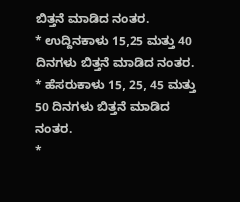ಬಿತ್ತನೆ ಮಾಡಿದ ನಂತರ.
* ಉದ್ದಿನಕಾಳು 15,25 ಮತ್ತು 40 ದಿನಗಳು ಬಿತ್ತನೆ ಮಾಡಿದ ನಂತರ.
* ಹೆಸರುಕಾಳು 15, 25, 45 ಮತ್ತು 50 ದಿನಗಳು ಬಿತ್ತನೆ ಮಾಡಿದ ನಂತರ.
*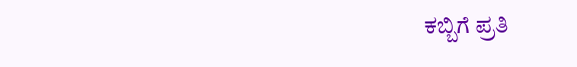ಕಬ್ಬಿಗೆ ಪ್ರತಿ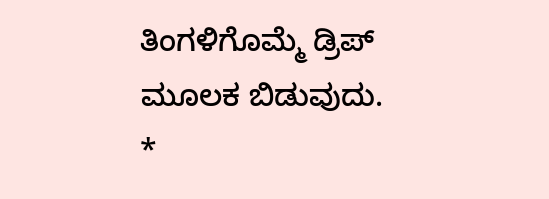ತಿಂಗಳಿಗೊಮ್ಮೆ ಡ್ರಿಪ್ ಮೂಲಕ ಬಿಡುವುದು.
*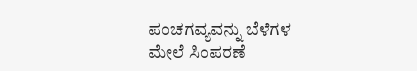ಪಂಚಗವ್ಯವನ್ನು ಬೆಳೆಗಳ ಮೇಲೆ ಸಿಂಪರಣೆ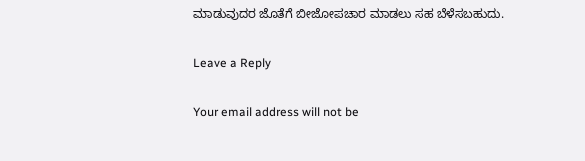ಮಾಡುವುದರ ಜೊತೆಗೆ ಬೀಜೋಪಚಾರ ಮಾಡಲು ಸಹ ಬೆಳೆಸಬಹುದು.

Leave a Reply

Your email address will not be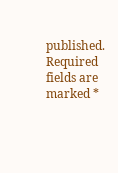published. Required fields are marked *